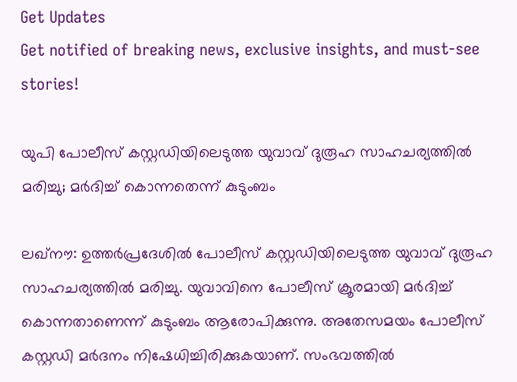Get Updates
Get notified of breaking news, exclusive insights, and must-see stories!

യുപി പോലീസ് കസ്റ്റഡിയിലെടുത്ത യുവാവ് ദുരൂഹ സാഹചര്യത്തില്‍ മരിച്ചു; മര്‍ദിച്ച് കൊന്നതെന്ന് കുടുംബം

ലഖ്‌നൗ: ഉത്തര്‍പ്രദേശില്‍ പോലീസ് കസ്റ്റഡിയിലെടുത്ത യുവാവ് ദുരൂഹ സാഹചര്യത്തില്‍ മരിച്ചു. യുവാവിനെ പോലീസ് ക്രൂരമായി മര്‍ദിച്ച് കൊന്നതാണെന്ന് കുടുംബം ആരോപിക്കുന്നു. അതേസമയം പോലീസ് കസ്റ്റഡി മര്‍ദനം നിഷേധിച്ചിരിക്കുകയാണ്. സംഭവത്തില്‍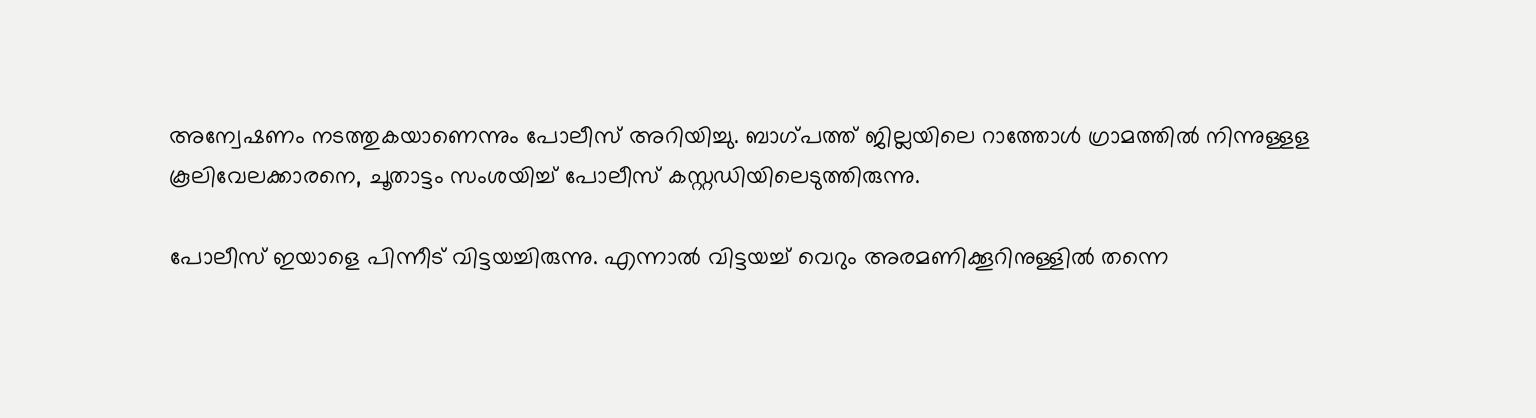അന്വേഷണം നടത്തുകയാണെന്നും പോലീസ് അറിയിച്ചു. ബാഗ്പത്ത് ജില്ലയിലെ റാത്തോള്‍ ഗ്രാമത്തില്‍ നിന്നുള്ളള കൂലിവേലക്കാരനെ, ചൂതാട്ടം സംശയിച്ച് പോലീസ് കസ്റ്റഡിയിലെടുത്തിരുന്നു.

പോലീസ് ഇയാളെ പിന്നീട് വിട്ടയച്ചിരുന്നു. എന്നാല്‍ വിട്ടയച്ച് വെറും അരമണിക്കൂറിനുള്ളില്‍ തന്നെ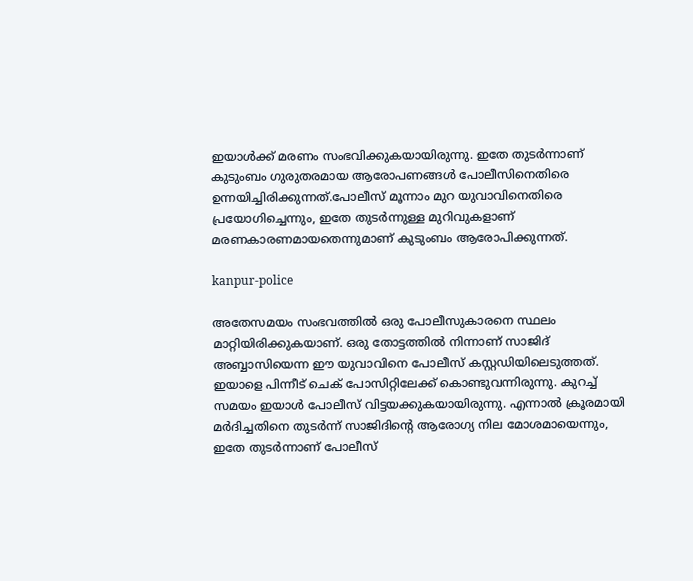ഇയാള്‍ക്ക് മരണം സംഭവിക്കുകയായിരുന്നു. ഇതേ തുടര്‍ന്നാണ് കുടുംബം ഗുരുതരമായ ആരോപണങ്ങള്‍ പോലീസിനെതിരെ ഉന്നയിച്ചിരിക്കുന്നത്.പോലീസ് മൂന്നാം മുറ യുവാവിനെതിരെ പ്രയോഗിച്ചെന്നും, ഇതേ തുടര്‍ന്നുള്ള മുറിവുകളാണ് മരണകാരണമായതെന്നുമാണ് കുടുംബം ആരോപിക്കുന്നത്.

kanpur-police

അതേസമയം സംഭവത്തില്‍ ഒരു പോലീസുകാരനെ സ്ഥലം മാറ്റിയിരിക്കുകയാണ്. ഒരു തോട്ടത്തില്‍ നിന്നാണ് സാജിദ് അബ്ബാസിയെന്ന ഈ യുവാവിനെ പോലീസ് കസ്റ്റഡിയിലെടുത്തത്. ഇയാളെ പിന്നീട് ചെക് പോസിറ്റിലേക്ക് കൊണ്ടുവന്നിരുന്നു. കുറച്ച് സമയം ഇയാള്‍ പോലീസ് വിട്ടയക്കുകയായിരുന്നു. എന്നാല്‍ ക്രൂരമായി മര്‍ദിച്ചതിനെ തുടര്‍ന്ന് സാജിദിന്റെ ആരോഗ്യ നില മോശമായെന്നും, ഇതേ തുടര്‍ന്നാണ് പോലീസ്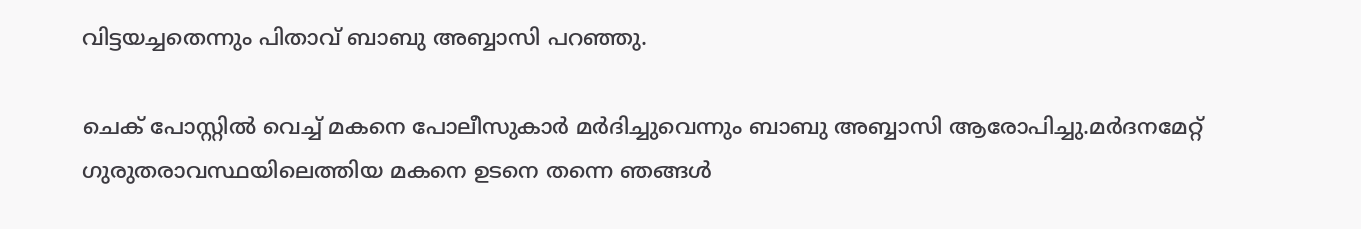വിട്ടയച്ചതെന്നും പിതാവ് ബാബു അബ്ബാസി പറഞ്ഞു.

ചെക് പോസ്റ്റില്‍ വെച്ച് മകനെ പോലീസുകാര്‍ മര്‍ദിച്ചുവെന്നും ബാബു അബ്ബാസി ആരോപിച്ചു.മര്‍ദനമേറ്റ് ഗുരുതരാവസ്ഥയിലെത്തിയ മകനെ ഉടനെ തന്നെ ഞങ്ങള്‍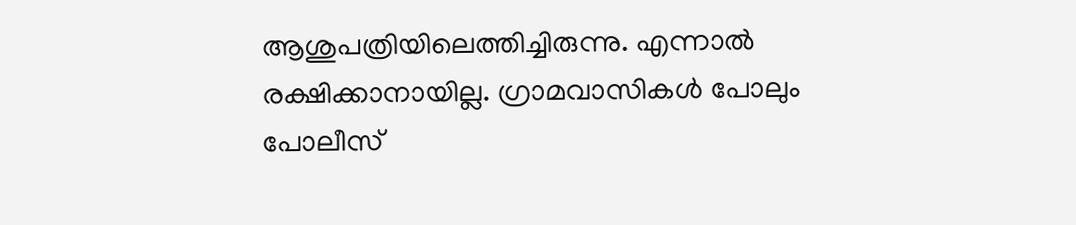ആശുപത്രിയിലെത്തിച്ചിരുന്നു. എന്നാല്‍ രക്ഷിക്കാനായില്ല. ഗ്രാമവാസികള്‍ പോലും പോലീസ്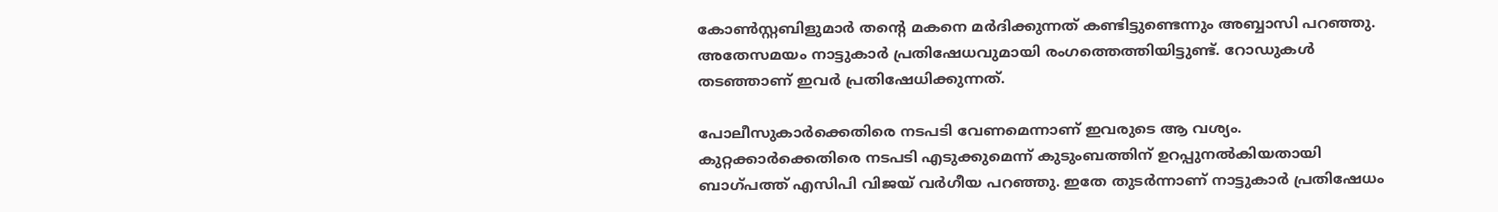കോണ്‍സ്റ്റബിളുമാര്‍ തന്റെ മകനെ മര്‍ദിക്കുന്നത് കണ്ടിട്ടുണ്ടെന്നും അബ്ബാസി പറഞ്ഞു. അതേസമയം നാട്ടുകാര്‍ പ്രതിഷേധവുമായി രംഗത്തെത്തിയിട്ടുണ്ട്. റോഡുകള്‍ തടഞ്ഞാണ് ഇവര്‍ പ്രതിഷേധിക്കുന്നത്.

പോലീസുകാര്‍ക്കെതിരെ നടപടി വേണമെന്നാണ് ഇവരുടെ ആ വശ്യം. കുറ്റക്കാര്‍ക്കെതിരെ നടപടി എടുക്കുമെന്ന് കുടുംബത്തിന് ഉറപ്പുനല്‍കിയതായി ബാഗ്പത്ത് എസിപി വിജയ് വര്‍ഗീയ പറഞ്ഞു. ഇതേ തുടര്‍ന്നാണ് നാട്ടുകാര്‍ പ്രതിഷേധം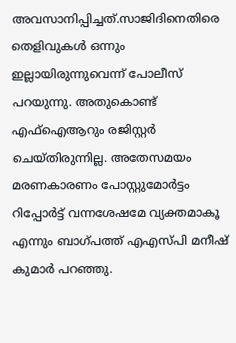അവസാനിപ്പിച്ചത്.സാജിദിനെതിരെ തെളിവുകള്‍ ഒന്നും ഇല്ലായിരുന്നുവെന്ന് പോലീസ് പറയുന്നു. അതുകൊണ്ട് എഫ്‌ഐആറും രജിസ്റ്റര്‍ ചെയ്തിരുന്നില്ല. അതേസമയം മരണകാരണം പോസ്റ്റുമോര്‍ട്ടം റിപ്പോര്‍ട്ട് വന്നശേഷമേ വ്യക്തമാകൂ എന്നും ബാഗ്പത്ത് എഎസ്പി മനീഷ് കുമാര്‍ പറഞ്ഞു.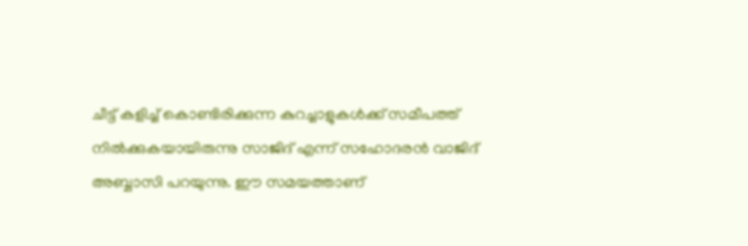ചീട്ട് കളിച്ച് കൊണ്ടിരിക്കുന്ന കുറച്ചാളുകള്‍ക്ക് സമീപത്ത് നില്‍ക്കുകയായിരുന്നു സാജിദ് എന്ന് സഹോദരന്‍ വാജിദ് അബ്ബാസി പറയുന്നു. ഈ സമയത്താണ്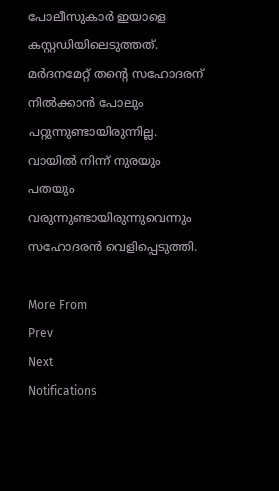പോലീസുകാര്‍ ഇയാളെ കസ്റ്റഡിയിലെടുത്തത്. മര്‍ദനമേറ്റ് തന്റെ സഹോദരന് നില്‍ക്കാന്‍ പോലും പറ്റുന്നുണ്ടായിരുന്നില്ല. വായില്‍ നിന്ന് നുരയും പതയും വരുന്നുണ്ടായിരുന്നുവെന്നും സഹോദരന്‍ വെളിപ്പെടുത്തി.

More From
Prev
Next
Notifications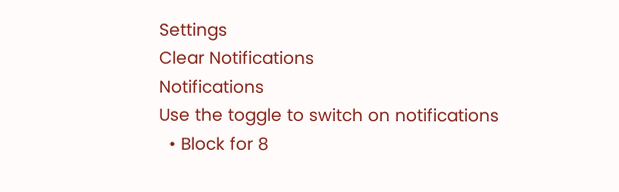Settings
Clear Notifications
Notifications
Use the toggle to switch on notifications
  • Block for 8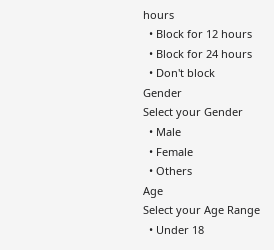hours
  • Block for 12 hours
  • Block for 24 hours
  • Don't block
Gender
Select your Gender
  • Male
  • Female
  • Others
Age
Select your Age Range
  • Under 18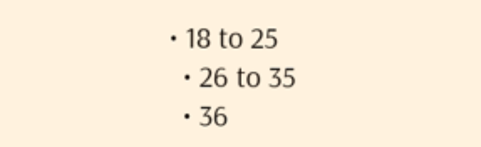• 18 to 25
  • 26 to 35
  • 36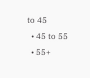to 45
  • 45 to 55
  • 55+